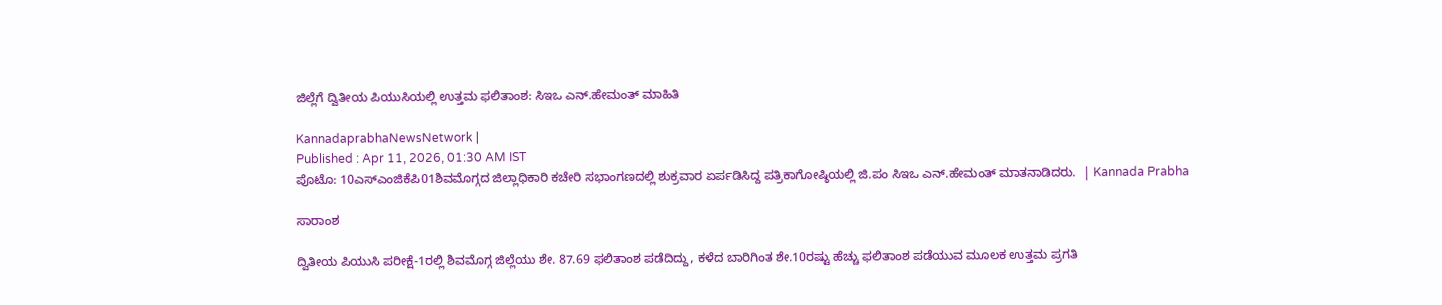ಜಿಲ್ಲೆಗೆ ದ್ವಿತೀಯ ಪಿಯುಸಿಯಲ್ಲಿ ಉತ್ತಮ ಫಲಿತಾಂಶ: ಸಿಇಒ ಎನ್‌.ಹೇಮಂತ್‌ ಮಾಹಿತಿ

KannadaprabhaNewsNetwork |
Published : Apr 11, 2026, 01:30 AM IST
ಪೊಟೊ: 10ಎಸ್‌ಎಂಜಿಕೆಪಿ01ಶಿವಮೊಗ್ಗದ ಜಿಲ್ಲಾಧಿಕಾರಿ ಕಚೇರಿ ಸಭಾಂಗಣದಲ್ಲಿ ಶುಕ್ರವಾರ ಏರ್ಪಡಿಸಿದ್ದ ಪತ್ರಿಕಾಗೋಷ್ಠಿಯಲ್ಲಿ ಜಿ.ಪಂ ಸಿಇಒ ಎನ್‌.ಹೇಮಂತ್‌ ಮಾತನಾಡಿದರು.  | Kannada Prabha

ಸಾರಾಂಶ

ದ್ವಿತೀಯ ಪಿಯುಸಿ ಪರೀಕ್ಷೆ-1ರಲ್ಲಿ ಶಿವಮೊಗ್ಗ ಜಿಲ್ಲೆಯು ಶೇ. 87.69 ಫಲಿತಾಂಶ ಪಡೆದಿದ್ದು, ಕಳೆದ ಬಾರಿಗಿಂತ ಶೇ.10ರಷ್ಟು ಹೆಚ್ಚು ಫಲಿತಾಂಶ ಪಡೆಯುವ ಮೂಲಕ ಉತ್ತಮ ಪ್ರಗತಿ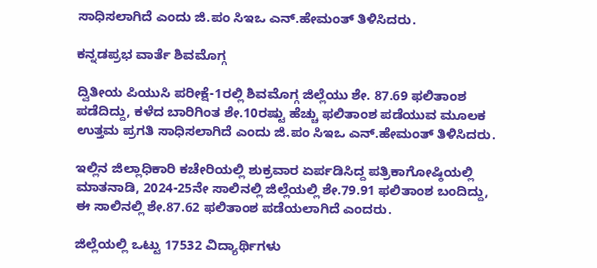ಸಾಧಿಸಲಾಗಿದೆ ಎಂದು ಜಿ.ಪಂ ಸಿಇಒ ಎನ್‌.ಹೇಮಂತ್‌ ತಿಳಿಸಿದರು.

ಕನ್ನಡಪ್ರಭ ವಾರ್ತೆ ಶಿವಮೊಗ್ಗ

ದ್ವಿತೀಯ ಪಿಯುಸಿ ಪರೀಕ್ಷೆ-1ರಲ್ಲಿ ಶಿವಮೊಗ್ಗ ಜಿಲ್ಲೆಯು ಶೇ. 87.69 ಫಲಿತಾಂಶ ಪಡೆದಿದ್ದು, ಕಳೆದ ಬಾರಿಗಿಂತ ಶೇ.10ರಷ್ಟು ಹೆಚ್ಚು ಫಲಿತಾಂಶ ಪಡೆಯುವ ಮೂಲಕ ಉತ್ತಮ ಪ್ರಗತಿ ಸಾಧಿಸಲಾಗಿದೆ ಎಂದು ಜಿ.ಪಂ ಸಿಇಒ ಎನ್‌.ಹೇಮಂತ್‌ ತಿಳಿಸಿದರು.

ಇಲ್ಲಿನ ಜಿಲ್ಲಾಧಿಕಾರಿ ಕಚೇರಿಯಲ್ಲಿ ಶುಕ್ರವಾರ ಏರ್ಪಡಿಸಿದ್ದ ಪತ್ರಿಕಾಗೋಷ್ಠಿಯಲ್ಲಿ ಮಾತನಾಡಿ, 2024-25ನೇ ಸಾಲಿನಲ್ಲಿ ಜಿಲ್ಲೆಯಲ್ಲಿ ಶೇ.79.91 ಫಲಿತಾಂಶ ಬಂದಿದ್ದು, ಈ ಸಾಲಿನಲ್ಲಿ ಶೇ.87.62 ಫಲಿತಾಂಶ ಪಡೆಯಲಾಗಿದೆ ಎಂದರು.

ಜಿಲ್ಲೆಯಲ್ಲಿ ಒಟ್ಟು 17532 ವಿದ್ಯಾರ್ಥಿಗಳು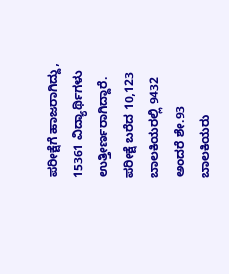ಪರೀಕ್ಷೆಗೆ ಹಾಜರಾಗಿದ್ದು, 15361 ವಿದ್ಯಾರ್ಥಿಗಳು ಉತ್ತೀರ್ಣರಾಗಿದ್ದಾರೆ. ಪರೀಕ್ಷೆ ಬರೆದ 10,123 ಬಾಲಕಿಯರಲ್ಲಿ 9432 ಅಂದರೆ ಶೇ.93 ಬಾಲಕಿಯರು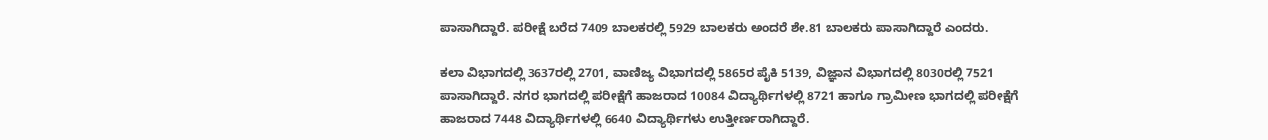ಪಾಸಾಗಿದ್ದಾರೆ. ಪರೀಕ್ಷೆ ಬರೆದ 7409 ಬಾಲಕರಲ್ಲಿ 5929 ಬಾಲಕರು ಅಂದರೆ ಶೇ.81 ಬಾಲಕರು ಪಾಸಾಗಿದ್ದಾರೆ ಎಂದರು.

ಕಲಾ ವಿಭಾಗದಲ್ಲಿ 3637ರಲ್ಲಿ 2701, ವಾಣಿಜ್ಯ ವಿಭಾಗದಲ್ಲಿ 5865ರ ಪೈಕಿ 5139, ವಿಜ್ಞಾನ ವಿಭಾಗದಲ್ಲಿ 8030ರಲ್ಲಿ 7521 ಪಾಸಾಗಿದ್ದಾರೆ. ನಗರ ಭಾಗದಲ್ಲಿ ಪರೀಕ್ಷೆಗೆ ಹಾಜರಾದ 10084 ವಿದ್ಯಾರ್ಥಿಗಳಲ್ಲಿ 8721 ಹಾಗೂ ಗ್ರಾಮೀಣ ಭಾಗದಲ್ಲಿ ಪರೀಕ್ಷೆಗೆ ಹಾಜರಾದ 7448 ವಿದ್ಯಾರ್ಥಿಗಳಲ್ಲಿ 6640 ವಿದ್ಯಾರ್ಥಿಗಳು ಉತ್ತೀರ್ಣರಾಗಿದ್ದಾರೆ.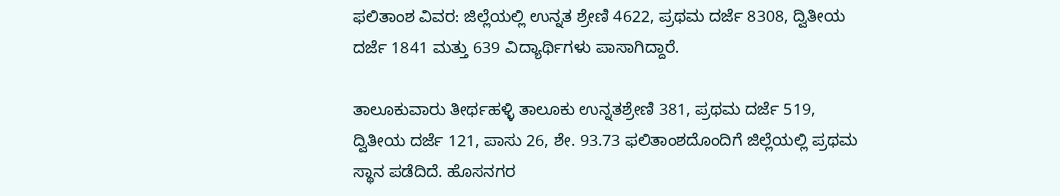ಫಲಿತಾಂಶ ವಿವರ: ಜಿಲ್ಲೆಯಲ್ಲಿ ಉನ್ನತ ಶ್ರೇಣಿ 4622, ಪ್ರಥಮ ದರ್ಜೆ 8308, ದ್ವಿತೀಯ ದರ್ಜೆ 1841 ಮತ್ತು 639 ವಿದ್ಯಾರ್ಥಿಗಳು ಪಾಸಾಗಿದ್ದಾರೆ.

ತಾಲೂಕುವಾರು ತೀರ್ಥಹಳ್ಳಿ ತಾಲೂಕು ಉನ್ನತಶ್ರೇಣಿ 381, ಪ್ರಥಮ ದರ್ಜೆ 519, ದ್ವಿತೀಯ ದರ್ಜೆ 121, ಪಾಸು 26, ಶೇ. 93.73 ಫಲಿತಾಂಶದೊಂದಿಗೆ ಜಿಲ್ಲೆಯಲ್ಲಿ ಪ್ರಥಮ ಸ್ಥಾನ ಪಡೆದಿದೆ. ಹೊಸನಗರ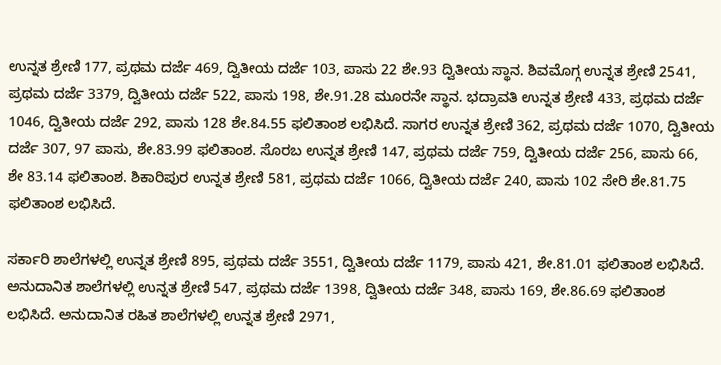ಉನ್ನತ ಶ್ರೇಣಿ 177, ಪ್ರಥಮ ದರ್ಜೆ 469, ದ್ವಿತೀಯ ದರ್ಜೆ 103, ಪಾಸು 22 ಶೇ.93 ದ್ವಿತೀಯ ಸ್ಥಾನ. ಶಿವಮೊಗ್ಗ ಉನ್ನತ ಶ್ರೇಣಿ 2541, ಪ್ರಥಮ ದರ್ಜೆ 3379, ದ್ವಿತೀಯ ದರ್ಜೆ 522, ಪಾಸು 198, ಶೇ.91.28 ಮೂರನೇ ಸ್ಥಾನ. ಭದ್ರಾವತಿ ಉನ್ನತ ಶ್ರೇಣಿ 433, ಪ್ರಥಮ ದರ್ಜೆ 1046, ದ್ವಿತೀಯ ದರ್ಜೆ 292, ಪಾಸು 128 ಶೇ.84.55 ಫಲಿತಾಂಶ ಲಭಿಸಿದೆ. ಸಾಗರ ಉನ್ನತ ಶ್ರೇಣಿ 362, ಪ್ರಥಮ ದರ್ಜೆ 1070, ದ್ವಿತೀಯ ದರ್ಜೆ 307, 97 ಪಾಸು, ಶೇ.83.99 ಫಲಿತಾಂಶ. ಸೊರಬ ಉನ್ನತ ಶ್ರೇಣಿ 147, ಪ್ರಥಮ ದರ್ಜೆ 759, ದ್ವಿತೀಯ ದರ್ಜೆ 256, ಪಾಸು 66, ಶೇ 83.14 ಫಲಿತಾಂಶ. ಶಿಕಾರಿಪುರ ಉನ್ನತ ಶ್ರೇಣಿ 581, ಪ್ರಥಮ ದರ್ಜೆ 1066, ದ್ವಿತೀಯ ದರ್ಜೆ 240, ಪಾಸು 102 ಸೇರಿ ಶೇ.81.75 ಫಲಿತಾಂಶ ಲಭಿಸಿದೆ.

ಸರ್ಕಾರಿ ಶಾಲೆಗಳಲ್ಲಿ ಉನ್ನತ ಶ್ರೇಣಿ 895, ಪ್ರಥಮ ದರ್ಜೆ 3551, ದ್ವಿತೀಯ ದರ್ಜೆ 1179, ಪಾಸು 421, ಶೇ.81.01 ಫಲಿತಾಂಶ ಲಭಿಸಿದೆ. ಅನುದಾನಿತ ಶಾಲೆಗಳಲ್ಲಿ ಉನ್ನತ ಶ್ರೇಣಿ 547, ಪ್ರಥಮ ದರ್ಜೆ 1398, ದ್ವಿತೀಯ ದರ್ಜೆ 348, ಪಾಸು 169, ಶೇ.86.69 ಫಲಿತಾಂಶ ಲಭಿಸಿದೆ. ಅನುದಾನಿತ ರಹಿತ ಶಾಲೆಗಳಲ್ಲಿ ಉನ್ನತ ಶ್ರೇಣಿ 2971,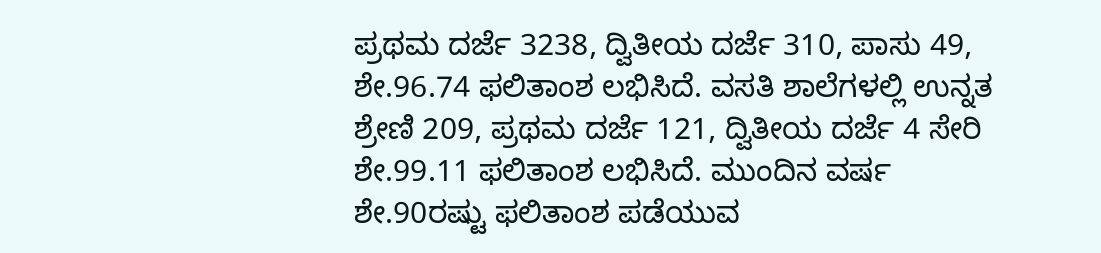ಪ್ರಥಮ ದರ್ಜೆ 3238, ದ್ವಿತೀಯ ದರ್ಜೆ 310, ಪಾಸು 49, ಶೇ.96.74 ಫಲಿತಾಂಶ ಲಭಿಸಿದೆ. ವಸತಿ ಶಾಲೆಗಳಲ್ಲಿ ಉನ್ನತ ಶ್ರೇಣಿ 209, ಪ್ರಥಮ ದರ್ಜೆ 121, ದ್ವಿತೀಯ ದರ್ಜೆ 4 ಸೇರಿ ಶೇ.99.11 ಫಲಿತಾಂಶ ಲಭಿಸಿದೆ. ಮುಂದಿನ ವರ್ಷ ಶೇ.90ರಷ್ಟು ಫಲಿತಾಂಶ ಪಡೆಯುವ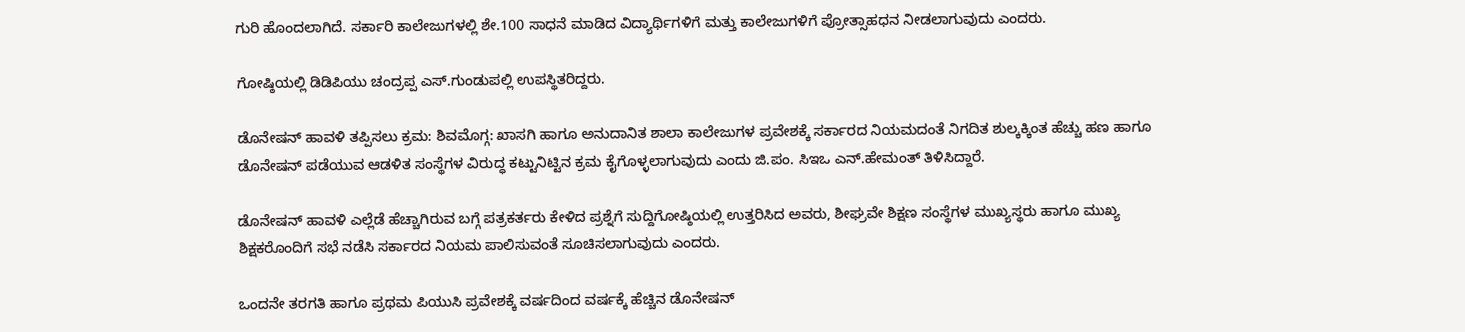ಗುರಿ ಹೊಂದಲಾಗಿದೆ. ಸರ್ಕಾರಿ ಕಾಲೇಜುಗಳಲ್ಲಿ ಶೇ.100 ಸಾಧನೆ ಮಾಡಿದ ವಿದ್ಯಾರ್ಥಿಗಳಿಗೆ ಮತ್ತು ಕಾಲೇಜುಗಳಿಗೆ ಪ್ರೋತ್ಸಾಹಧನ ನೀಡಲಾಗುವುದು ಎಂದರು.

ಗೋಷ್ಠಿಯಲ್ಲಿ ಡಿಡಿಪಿಯು ಚಂದ್ರಪ್ಪ ಎಸ್‌.ಗುಂಡುಪಲ್ಲಿ ಉಪಸ್ಥಿತರಿದ್ದರು.

ಡೊನೇಷನ್ ಹಾವಳಿ ತಪ್ಪಿಸಲು ಕ್ರಮ: ಶಿವಮೊಗ್ಗ: ಖಾಸಗಿ ಹಾಗೂ ಅನುದಾನಿತ ಶಾಲಾ ಕಾಲೇಜುಗಳ ಪ್ರವೇಶಕ್ಕೆ ಸರ್ಕಾರದ ನಿಯಮದಂತೆ ನಿಗದಿತ ಶುಲ್ಕಕ್ಕಿಂತ ಹೆಚ್ಚು ಹಣ ಹಾಗೂ ಡೊನೇಷನ್ ಪಡೆಯುವ ಆಡಳಿತ ಸಂಸ್ಥೆಗಳ ವಿರುದ್ಧ ಕಟ್ಟುನಿಟ್ಟಿನ ಕ್ರಮ ಕೈಗೊಳ್ಳಲಾಗುವುದು ಎಂದು ಜಿ.ಪಂ. ಸಿಇಒ ಎನ್‌.ಹೇಮಂತ್ ತಿಳಿಸಿದ್ದಾರೆ.

ಡೊನೇಷನ್‌ ಹಾವಳಿ ಎಲ್ಲೆಡೆ ಹೆಚ್ಚಾಗಿರುವ ಬಗ್ಗೆ ಪತ್ರಕರ್ತರು ಕೇಳಿದ ಪ್ರಶ್ನೆಗೆ ಸುದ್ದಿಗೋಷ್ಠಿಯಲ್ಲಿ ಉತ್ತರಿಸಿದ ಅವರು, ಶೀಘ್ರವೇ ಶಿಕ್ಷಣ ಸಂಸ್ಥೆಗಳ ಮುಖ್ಯಸ್ಥರು ಹಾಗೂ ಮುಖ್ಯ ಶಿಕ್ಷಕರೊಂದಿಗೆ ಸಭೆ ನಡೆಸಿ ಸರ್ಕಾರದ ನಿಯಮ ಪಾಲಿಸುವಂತೆ ಸೂಚಿಸಲಾಗುವುದು ಎಂದರು.

ಒಂದನೇ ತರಗತಿ ಹಾಗೂ ಪ್ರಥಮ ಪಿಯುಸಿ ಪ್ರವೇಶಕ್ಕೆ ವರ್ಷದಿಂದ ವರ್ಷಕ್ಕೆ ಹೆಚ್ಚಿನ ಡೊನೇಷನ್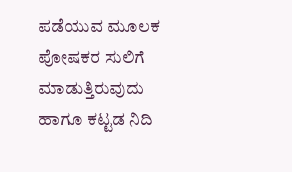ಪಡೆಯುವ ಮೂಲಕ ಪೋಷಕರ ಸುಲಿಗೆ ಮಾಡುತ್ತಿರುವುದು ಹಾಗೂ ಕಟ್ಟಡ ನಿದಿ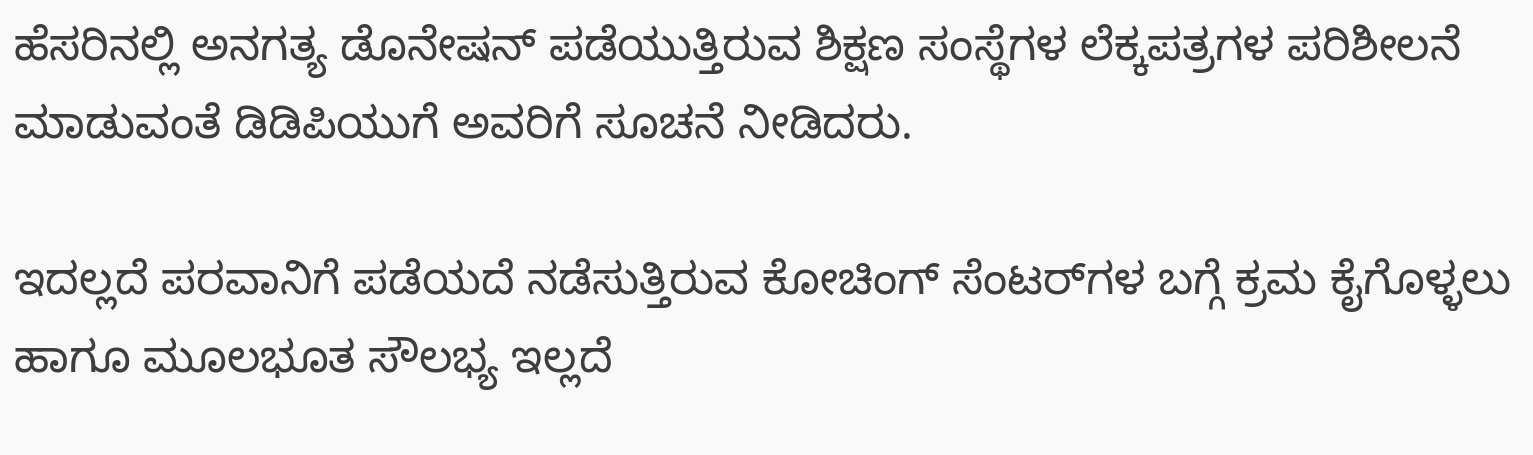ಹೆಸರಿನಲ್ಲಿ ಅನಗತ್ಯ ಡೊನೇಷನ್ ಪಡೆಯುತ್ತಿರುವ ಶಿಕ್ಷಣ ಸಂಸ್ಥೆಗಳ ಲೆಕ್ಕಪತ್ರಗಳ ಪರಿಶೀಲನೆ ಮಾಡುವಂತೆ ಡಿಡಿಪಿಯುಗೆ ಅವರಿಗೆ ಸೂಚನೆ ನೀಡಿದರು.

ಇದಲ್ಲದೆ ಪರವಾನಿಗೆ ಪಡೆಯದೆ ನಡೆಸುತ್ತಿರುವ ಕೋಚಿಂಗ್ ಸೆಂಟರ್‌ಗಳ ಬಗ್ಗೆ ಕ್ರಮ ಕೈಗೊಳ್ಳಲು ಹಾಗೂ ಮೂಲಭೂತ ಸೌಲಭ್ಯ ಇಲ್ಲದೆ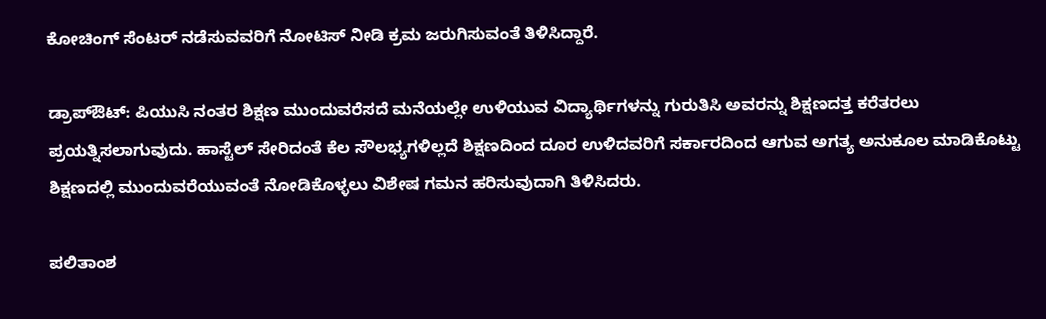ಕೋಚಿಂಗ್ ಸೆಂಟರ್ ನಡೆಸುವವರಿಗೆ ನೋಟಿಸ್ ನೀಡಿ ಕ್ರಮ ಜರುಗಿಸುವಂತೆ ತಿಳಿಸಿದ್ದಾರೆ.

ಡ್ರಾಪ್‌ಔಟ್: ಪಿಯುಸಿ ನಂತರ ಶಿಕ್ಷಣ ಮುಂದುವರೆಸದೆ ಮನೆಯಲ್ಲೇ ಉಳಿಯುವ ವಿದ್ಯಾರ್ಥಿಗಳನ್ನು ಗುರುತಿಸಿ ಅವರನ್ನು ಶಿಕ್ಷಣದತ್ತ ಕರೆತರಲು ಪ್ರಯತ್ನಿಸಲಾಗುವುದು. ಹಾಸ್ಟೆಲ್ ಸೇರಿದಂತೆ ಕೆಲ ಸೌಲಭ್ಯಗಳಿಲ್ಲದೆ ಶಿಕ್ಷಣದಿಂದ ದೂರ ಉಳಿದವರಿಗೆ ಸರ್ಕಾರದಿಂದ ಆಗುವ ಅಗತ್ಯ ಅನುಕೂಲ ಮಾಡಿಕೊಟ್ಟು ಶಿಕ್ಷಣದಲ್ಲಿ ಮುಂದುವರೆಯುವಂತೆ ನೋಡಿಕೊಳ್ಳಲು ವಿಶೇಷ ಗಮನ ಹರಿಸುವುದಾಗಿ ತಿಳಿಸಿದರು.

ಪಲಿತಾಂಶ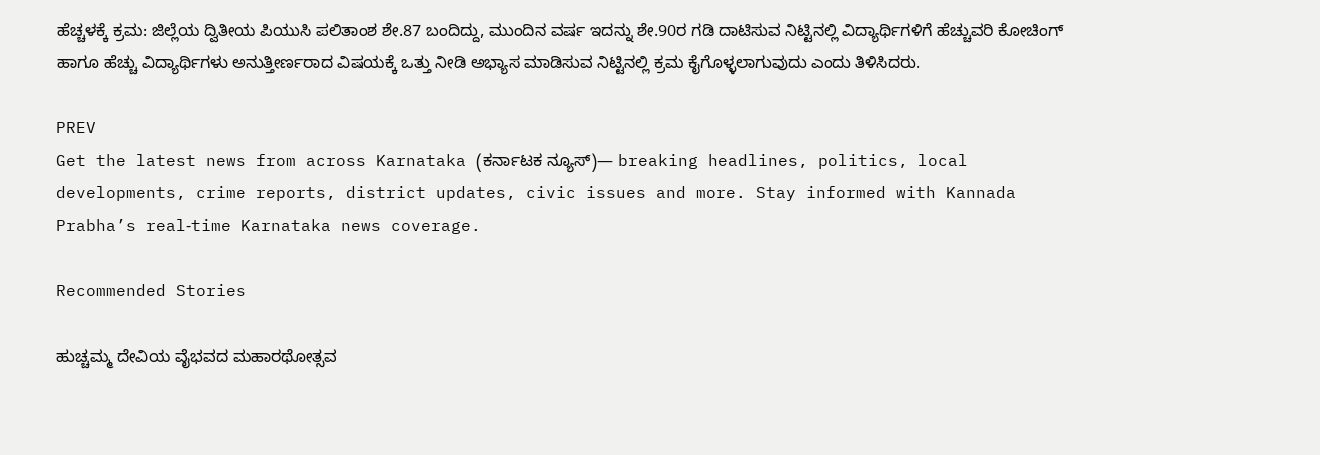ಹೆಚ್ಚಳಕ್ಕೆ ಕ್ರಮ: ಜಿಲ್ಲೆಯ ದ್ವಿತೀಯ ಪಿಯುಸಿ ಪಲಿತಾಂಶ ಶೇ.87 ಬಂದಿದ್ದು, ಮುಂದಿನ ವರ್ಷ ಇದನ್ನು ಶೇ.90ರ ಗಡಿ ದಾಟಿಸುವ ನಿಟ್ಟಿನಲ್ಲಿ ವಿದ್ಯಾರ್ಥಿಗಳಿಗೆ ಹೆಚ್ಚುವರಿ ಕೋಚಿಂಗ್ ಹಾಗೂ ಹೆಚ್ಚು ವಿದ್ಯಾರ್ಥಿಗಳು ಅನುತ್ತೀರ್ಣರಾದ ವಿಷಯಕ್ಕೆ ಒತ್ತು ನೀಡಿ ಅಭ್ಯಾಸ ಮಾಡಿಸುವ ನಿಟ್ಟಿನಲ್ಲಿ ಕ್ರಮ ಕೈಗೊಳ್ಳಲಾಗುವುದು ಎಂದು ತಿಳಿಸಿದರು.

PREV
Get the latest news from across Karnataka (ಕರ್ನಾಟಕ ನ್ಯೂಸ್)— breaking headlines, politics, local developments, crime reports, district updates, civic issues and more. Stay informed with Kannada Prabha’s real‑time Karnataka news coverage.

Recommended Stories

ಹುಚ್ಚಮ್ಮ ದೇವಿಯ ವೈಭವದ ಮಹಾರಥೋತ್ಸವ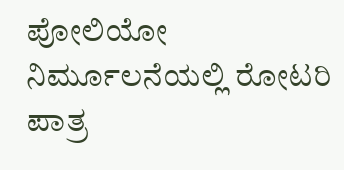ಪೋಲಿಯೋ ನಿರ್ಮೂಲನೆಯಲ್ಲಿ ರೋಟರಿ ಪಾತ್ರ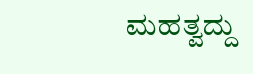ಮಹತ್ವದ್ದು